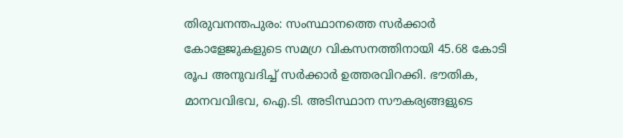തിരുവനന്തപുരം: സംസ്ഥാനത്തെ സർക്കാർ കോളേജുകളുടെ സമഗ്ര വികസനത്തിനായി 45.68 കോടി രൂപ അനുവദിച്ച് സർക്കാർ ഉത്തരവിറക്കി. ഭൗതിക, മാനവവിഭവ, ഐ.ടി. അടിസ്ഥാന സൗകര്യങ്ങളുടെ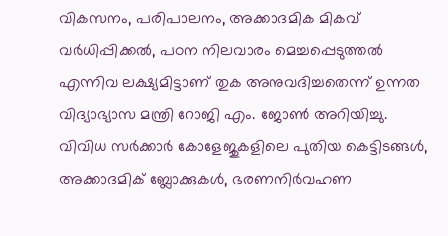വികസനം, പരിപാലനം, അക്കാദമിക മികവ് വർധിപ്പിക്കൽ, പഠന നിലവാരം മെച്ചപ്പെടുത്തൽ എന്നിവ ലക്ഷ്യമിട്ടാണ് തുക അനുവദിച്ചതെന്ന് ഉന്നത വിദ്യാഭ്യാസ മന്ത്രി റോജി എം. ജോൺ അറിയിച്ചു.
വിവിധ സർക്കാർ കോളേജുകളിലെ പുതിയ കെട്ടിടങ്ങൾ, അക്കാദമിക് ബ്ലോക്കുകൾ, ഭരണനിർവഹണ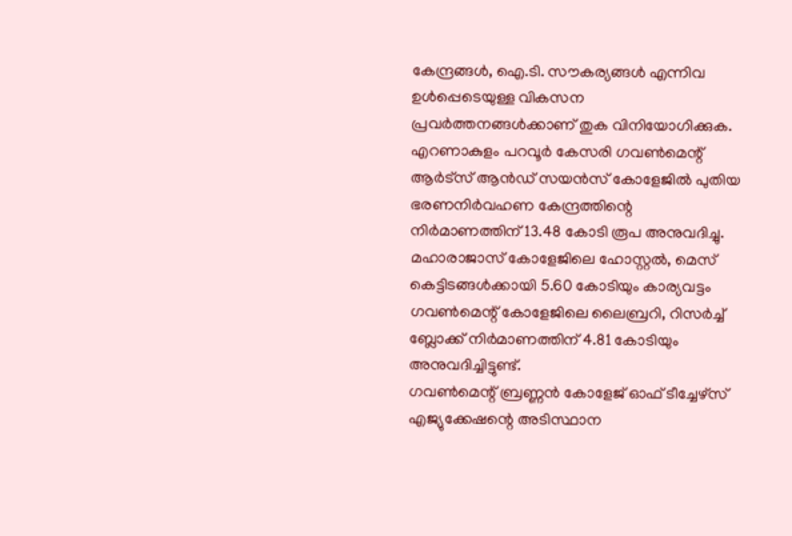കേന്ദ്രങ്ങൾ, ഐ.ടി. സൗകര്യങ്ങൾ എന്നിവ ഉൾപ്പെടെയുള്ള വികസന പ്രവർത്തനങ്ങൾക്കാണ് തുക വിനിയോഗിക്കുക.
എറണാകുളം പറവൂർ കേസരി ഗവൺമെന്റ് ആർട്സ് ആൻഡ് സയൻസ് കോളേജിൽ പുതിയ ഭരണനിർവഹണ കേന്ദ്രത്തിന്റെ നിർമാണത്തിന് 13.48 കോടി രൂപ അനുവദിച്ചു. മഹാരാജാസ് കോളേജിലെ ഹോസ്റ്റൽ, മെസ് കെട്ടിടങ്ങൾക്കായി 5.60 കോടിയും കാര്യവട്ടം ഗവൺമെന്റ് കോളേജിലെ ലൈബ്രറി, റിസർച്ച് ബ്ലോക്ക് നിർമാണത്തിന് 4.81 കോടിയും അനുവദിച്ചിട്ടുണ്ട്.
ഗവൺമെന്റ് ബ്രണ്ണൻ കോളേജ് ഓഫ് ടീച്ചേഴ്സ് എജ്യുക്കേഷന്റെ അടിസ്ഥാന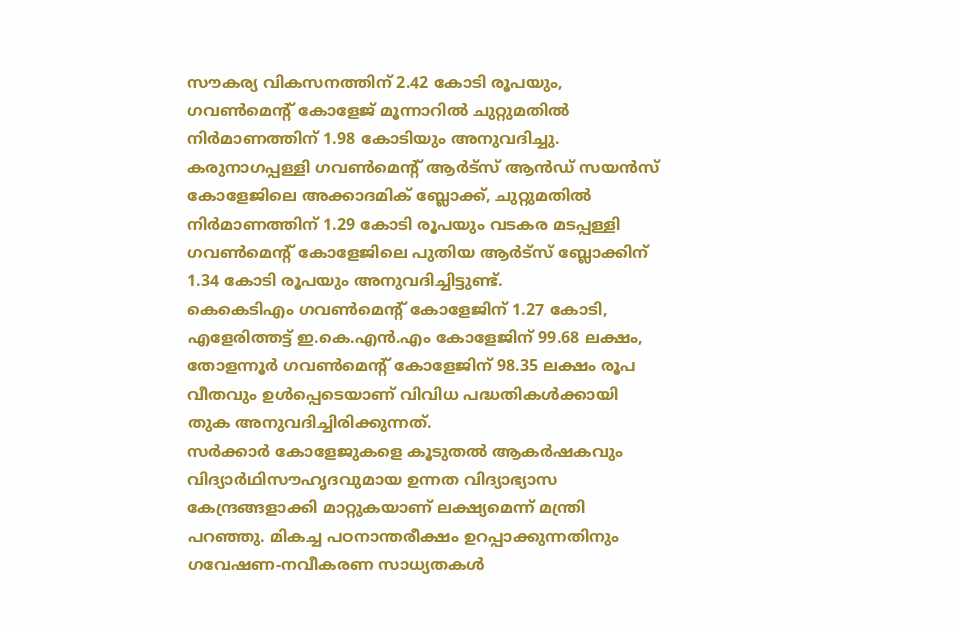സൗകര്യ വികസനത്തിന് 2.42 കോടി രൂപയും, ഗവൺമെന്റ് കോളേജ് മൂന്നാറിൽ ചുറ്റുമതിൽ നിർമാണത്തിന് 1.98 കോടിയും അനുവദിച്ചു. കരുനാഗപ്പള്ളി ഗവൺമെന്റ് ആർട്സ് ആൻഡ് സയൻസ് കോളേജിലെ അക്കാദമിക് ബ്ലോക്ക്, ചുറ്റുമതിൽ നിർമാണത്തിന് 1.29 കോടി രൂപയും വടകര മടപ്പള്ളി ഗവൺമെന്റ് കോളേജിലെ പുതിയ ആർട്സ് ബ്ലോക്കിന് 1.34 കോടി രൂപയും അനുവദിച്ചിട്ടുണ്ട്.
കെകെടിഎം ഗവൺമെന്റ് കോളേജിന് 1.27 കോടി, എളേരിത്തട്ട് ഇ.കെ.എൻ.എം കോളേജിന് 99.68 ലക്ഷം, തോളന്നൂർ ഗവൺമെന്റ് കോളേജിന് 98.35 ലക്ഷം രൂപ വീതവും ഉൾപ്പെടെയാണ് വിവിധ പദ്ധതികൾക്കായി തുക അനുവദിച്ചിരിക്കുന്നത്.
സർക്കാർ കോളേജുകളെ കൂടുതൽ ആകർഷകവും വിദ്യാർഥിസൗഹൃദവുമായ ഉന്നത വിദ്യാഭ്യാസ കേന്ദ്രങ്ങളാക്കി മാറ്റുകയാണ് ലക്ഷ്യമെന്ന് മന്ത്രി പറഞ്ഞു. മികച്ച പഠനാന്തരീക്ഷം ഉറപ്പാക്കുന്നതിനും ഗവേഷണ-നവീകരണ സാധ്യതകൾ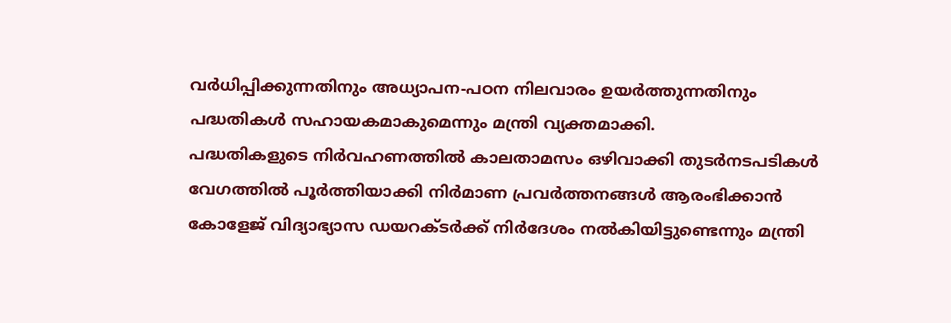വർധിപ്പിക്കുന്നതിനും അധ്യാപന-പഠന നിലവാരം ഉയർത്തുന്നതിനും പദ്ധതികൾ സഹായകമാകുമെന്നും മന്ത്രി വ്യക്തമാക്കി.
പദ്ധതികളുടെ നിർവഹണത്തിൽ കാലതാമസം ഒഴിവാക്കി തുടർനടപടികൾ വേഗത്തിൽ പൂർത്തിയാക്കി നിർമാണ പ്രവർത്തനങ്ങൾ ആരംഭിക്കാൻ കോളേജ് വിദ്യാഭ്യാസ ഡയറക്ടർക്ക് നിർദേശം നൽകിയിട്ടുണ്ടെന്നും മന്ത്രി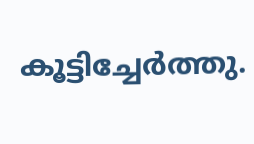കൂട്ടിച്ചേർത്തു.